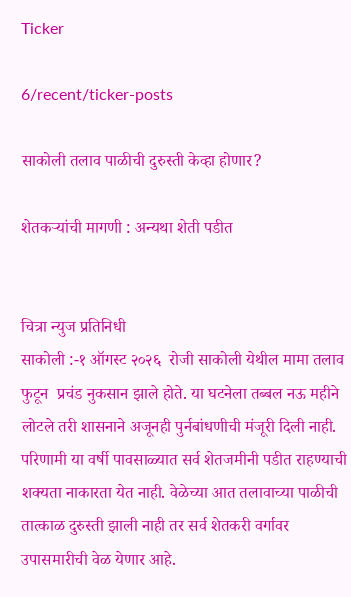Ticker

6/recent/ticker-posts

साकोली तलाव पाळीची दुरुस्ती केव्हा होणार?

शेतकर्‍यांची मागणी : अन्यथा शेती पडीत


चित्रा न्युज प्रतिनिधी
साकोली :-१ ऑगस्ट २०२६  रोजी साकोली येथील मामा तलाव फुटून  प्रचंड नुकसान झाले होते. या घटनेला तब्बल नऊ महीने लोटले तरी शासनाने अजूनही पुर्नबांधणीची मंजूरी दिली नाही. परिणामी या वर्षी पावसाळ्यात सर्व शेतजमीनी पडीत राहण्याची शक्यता नाकारता येत नाही. वेळेच्या आत तलावाच्या पाळीची तात्काळ दुरुस्ती झाली नाही तर सर्व शेतकरी वर्गावर उपासमारीची वेळ येणार आहे.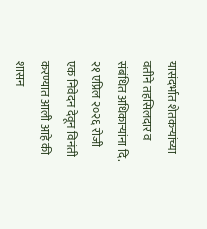यासंदर्भात शेतकर्‍यांच्या वतीने तहसिलदार व संबंधित अधिकार्‍यांना दि. २१ एप्रिल २०२६ रोजी एक निवेदन देवून विनंती करण्यात आली आहे की शासन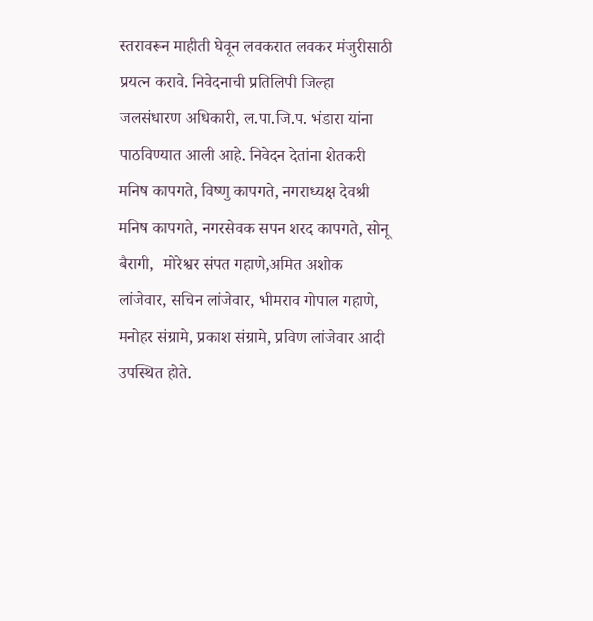स्तरावरून माहीती घेवून लवकरात लवकर मंजुरीसाठी प्रयत्न करावे. निवेदनाची प्रतिलिपी जिल्हा जलसंधारण अधिकारी, ल.पा.जि.प. भंडारा यांना पाठविण्यात आली आहे. निवेदन देतांना शेतकरी  मनिष कापगते, विष्णु कापगते, नगराध्यक्ष देवश्री मनिष कापगते, नगरसेवक सपन शरद कापगते, सोनू  बैरागी,  मोरेश्वर संपत गहाणे,अमित अशोक लांजेवार, सचिन लांजेवार, भीमराव गोपाल गहाणे, मनोहर संग्रामे, प्रकाश संग्रामे, प्रविण लांजेवार आदी उपस्थित होते.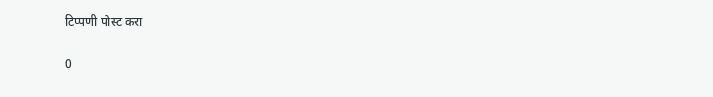टिप्पणी पोस्ट करा

0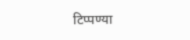टिप्पण्या